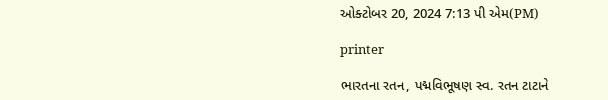ઓક્ટોબર 20, 2024 7:13 પી એમ(PM)

printer

ભારતના રતન, પદ્મવિભૂષણ સ્વ. રતન ટાટાને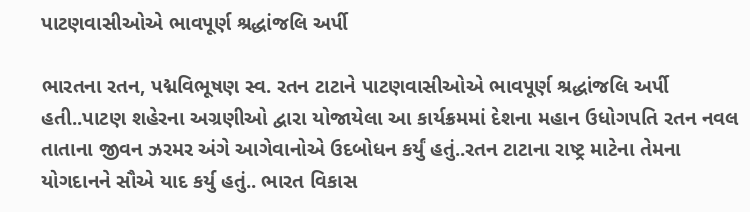પાટણવાસીઓએ ભાવપૂર્ણ શ્રદ્ધાંજલિ અર્પી

ભારતના રતન, પદ્મવિભૂષણ સ્વ. રતન ટાટાને પાટણવાસીઓએ ભાવપૂર્ણ શ્રદ્ધાંજલિ અર્પી હતી..પાટણ શહેરના અગ્રણીઓ દ્વારા યોજાયેલા આ કાર્યક્રમમાં દેશના મહાન ઉધોગપતિ રતન નવલ તાતાના જીવન ઝરમર અંગે આગેવાનોએ ઉદબોધન કર્યું હતું..રતન ટાટાના રાષ્ટ્ર માટેના તેમના યોગદાનને સૌએ યાદ કર્યુ હતું.. ભારત વિકાસ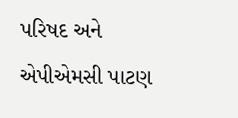પરિષદ અને એપીએમસી પાટણ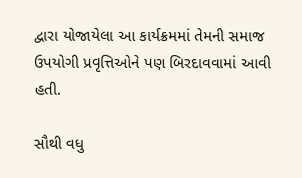દ્વારા યોજાયેલા આ કાર્યક્રમમાં તેમની સમાજ ઉપયોગી પ્રવૃત્તિઓને પણ બિરદાવવામાં આવી હતી.

સૌથી વધુ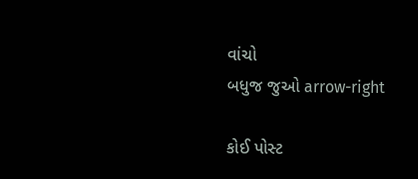વાંચો
બધુજ જુઓ arrow-right

કોઈ પોસ્ટ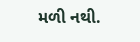મળી નથી.